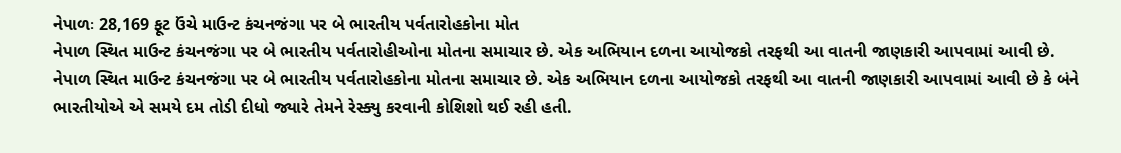નેપાળઃ 28,169 ફૂટ ઉંચે માઉન્ટ કંચનજંગા પર બે ભારતીય પર્વતારોહકોના મોત
નેપાળ સ્થિત માઉન્ટ કંચનજંગા પર બે ભારતીય પર્વતારોહીઓના મોતના સમાચાર છે. એક અભિયાન દળના આયોજકો તરફથી આ વાતની જાણકારી આપવામાં આવી છે.
નેપાળ સ્થિત માઉન્ટ કંચનજંગા પર બે ભારતીય પર્વતારોહકોના મોતના સમાચાર છે. એક અભિયાન દળના આયોજકો તરફથી આ વાતની જાણકારી આપવામાં આવી છે કે બંને ભારતીયોએ એ સમયે દમ તોડી દીધો જ્યારે તેમને રેસ્ક્યુ કરવાની કોશિશો થઈ રહી હતી.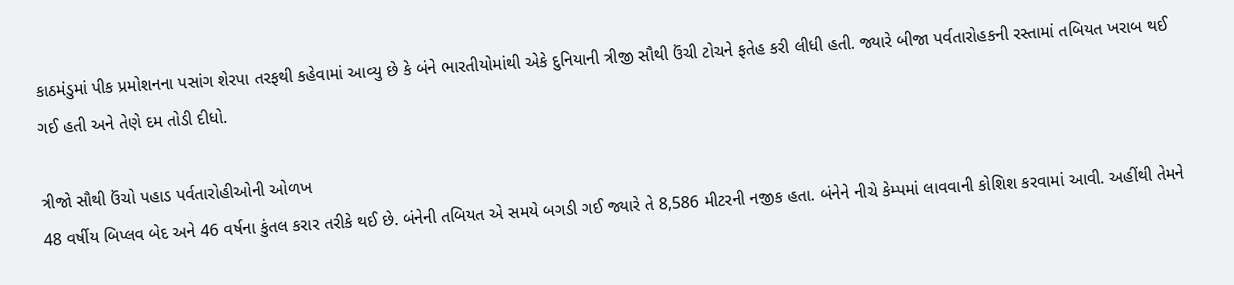કાઠમંડુમાં પીક પ્રમોશનના પસાંગ શેરપા તરફથી કહેવામાં આવ્યુ છે કે બંને ભારતીયોમાંથી એકે દુનિયાની ત્રીજી સૌથી ઉંચી ટોચને ફતેહ કરી લીધી હતી. જ્યારે બીજા પર્વતારોહકની રસ્તામાં તબિયત ખરાબ થઈ ગઈ હતી અને તેણે દમ તોડી દીધો.

ત્રીજો સૌથી ઉંચો પહાડ પર્વતારોહીઓની ઓળખ
48 વર્ષીય બિપ્લવ બેદ અને 46 વર્ષના કુંતલ કરાર તરીકે થઈ છે. બંનેની તબિયત એ સમયે બગડી ગઈ જ્યારે તે 8,586 મીટરની નજીક હતા. બંનેને નીચે કેમ્પમાં લાવવાની કોશિશ કરવામાં આવી. અહીંથી તેમને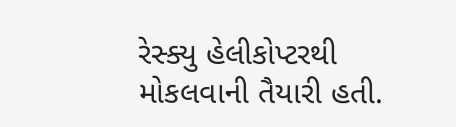રેસ્ક્યુ હેલીકોપ્ટરથી મોકલવાની તૈયારી હતી.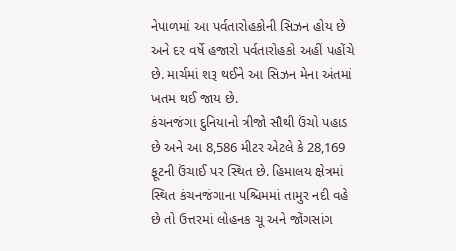નેપાળમાં આ પર્વતારોહકોની સિઝન હોય છે અને દર વર્ષે હજારો પર્વતારોહકો અહીં પહોંચે છે. માર્ચમાં શરૂ થઈને આ સિઝન મેના અંતમાં ખતમ થઈ જાય છે.
કંચનજંગા દુનિયાનો ત્રીજો સૌથી ઉંચો પહાડ છે અને આ 8,586 મીટર એટલે કે 28,169 ફૂટની ઉંચાઈ પર સ્થિત છે. હિમાલય ક્ષેત્રમાં સ્થિત કંચનજંગાના પશ્ચિમમાં તામુર નદી વહે છે તો ઉત્તરમાં લોહનક ચૂ અને જોંગસાંગ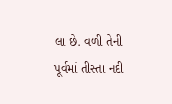લા છે. વળી તેની પૂર્વમાં તીસ્તા નદી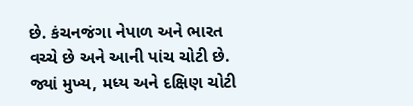છે. કંચનજંગા નેપાળ અને ભારત વચ્ચે છે અને આની પાંચ ચોટી છે. જ્યાં મુખ્ય, મધ્ય અને દક્ષિણ ચોટી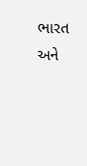ભારત અને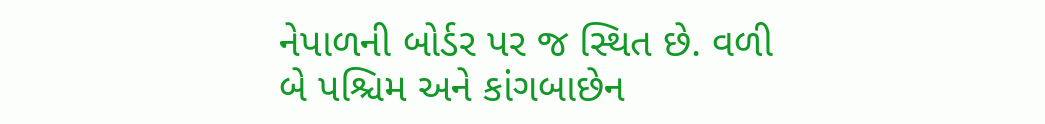નેપાળની બોર્ડર પર જ સ્થિત છે. વળી બે પશ્ચિમ અને કાંગબાછેન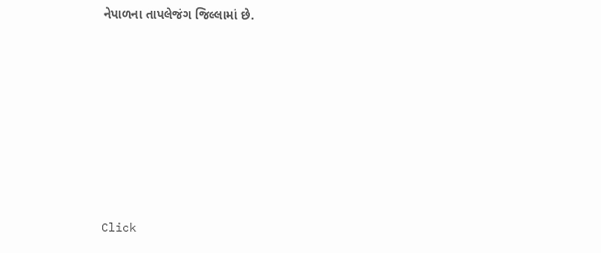નેપાળના તાપલેજંગ જિલ્લામાં છે.












Click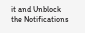it and Unblock the Notifications